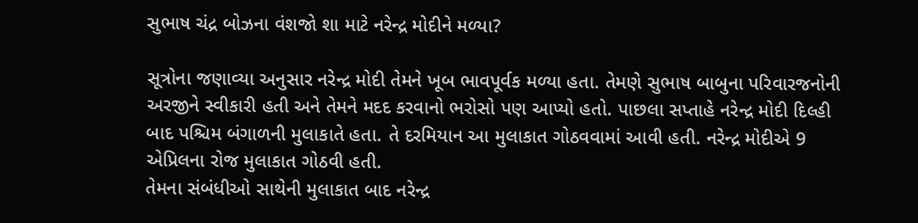સુભાષ ચંદ્ર બોઝના વંશજો શા માટે નરેન્દ્ર મોદીને મળ્યા?

સૂત્રોના જણાવ્યા અનુસાર નરેન્દ્ર મોદી તેમને ખૂબ ભાવપૂર્વક મળ્યા હતા. તેમણે સુભાષ બાબુના પરિવારજનોની અરજીને સ્વીકારી હતી અને તેમને મદદ કરવાનો ભરોસો પણ આપ્યો હતો. પાછલા સપ્તાહે નરેન્દ્ર મોદી દિલ્હી બાદ પશ્ચિમ બંગાળની મુલાકાતે હતા. તે દરમિયાન આ મુલાકાત ગોઠવવામાં આવી હતી. નરેન્દ્ર મોદીએ 9 એપ્રિલના રોજ મુલાકાત ગોઠવી હતી.
તેમના સંબંધીઓ સાથેની મુલાકાત બાદ નરેન્દ્ર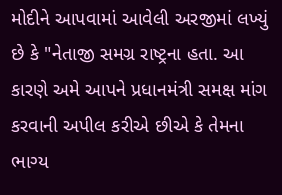મોદીને આપવામાં આવેલી અરજીમાં લખ્યું છે કે "નેતાજી સમગ્ર રાષ્ટ્રના હતા. આ કારણે અમે આપને પ્રધાનમંત્રી સમક્ષ માંગ કરવાની અપીલ કરીએ છીએ કે તેમના ભાગ્ય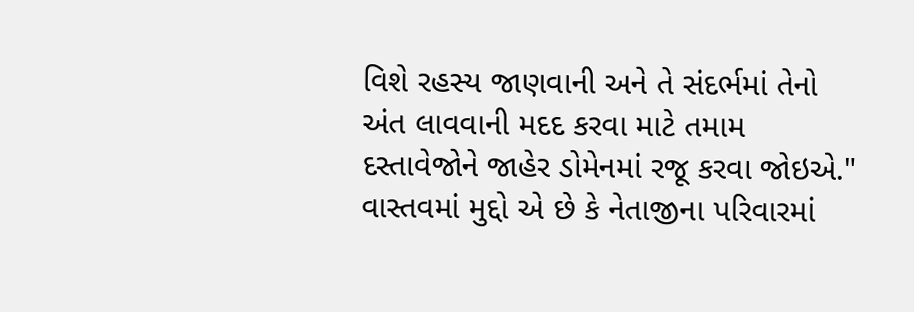વિશે રહસ્ય જાણવાની અને તે સંદર્ભમાં તેનો અંત લાવવાની મદદ કરવા માટે તમામ દસ્તાવેજોને જાહેર ડોમેનમાં રજૂ કરવા જોઇએ."
વાસ્તવમાં મુદ્દો એ છે કે નેતાજીના પરિવારમાં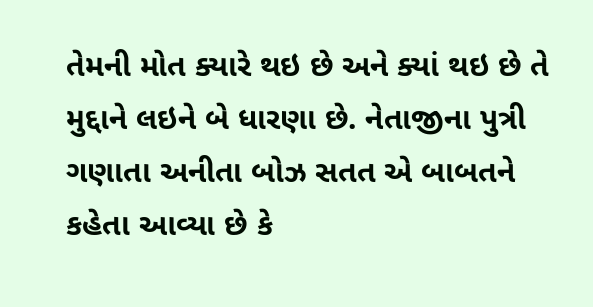તેમની મોત ક્યારે થઇ છે અને ક્યાં થઇ છે તે મુદ્દાને લઇને બે ધારણા છે. નેતાજીના પુત્રી ગણાતા અનીતા બોઝ સતત એ બાબતને કહેતા આવ્યા છે કે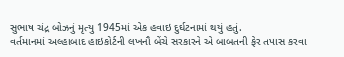સુભાષ ચંદ્ર બોઝનું મૃત્યુ 1945માં એક હવાઇ દુર્ઘટનામાં થયું હતું.
વર્તમાનમાં અલ્હાબાદ હાઇકોર્ટની લખનૌ બેંચે સરકારને એ બાબતની ફેર તપાસ કરવા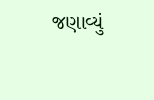જણાવ્યું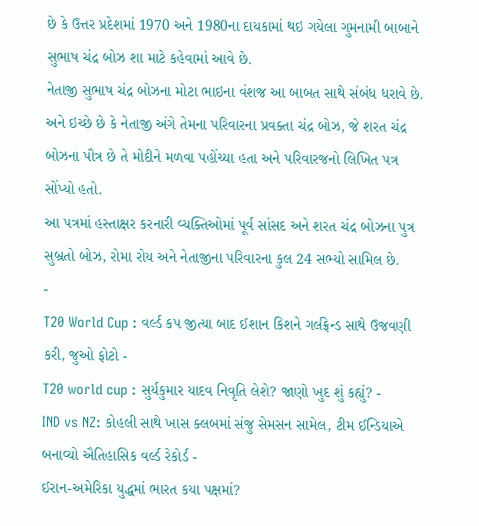છે કે ઉત્તર પ્રદેશમાં 1970 અને 1980ના દાયકામાં થઇ ગયેલા ગુમનામી બાબાને સુભાષ ચંદ્ર બોઝ શા માટે કહેવામાં આવે છે.
નેતાજી સુભાષ ચંદ્ર બોઝના મોટા ભાઇના વંશજ આ બાબત સાથે સંબંધ ધરાવે છે. અને ઇચ્છે છે કે નેતાજી અંગે તેમના પરિવારના પ્રવક્તા ચંદ્ર બોઝ, જે શરત ચંદ્ર બોઝના પૌત્ર છે તે મોદીને મળવા પહોંચ્યા હતા અને પરિવારજનો લિખિત પત્ર સોંપ્યો હતો.
આ પત્રમાં હસ્તાક્ષર કરનારી વ્યક્તિઓમાં પૂર્વ સાંસદ અને શરત ચંદ્ર બોઝના પુત્ર સુબ્રતો બોઝ, રોમા રોય અને નેતાજીના પરિવારના કુલ 24 સભ્યો સામિલ છે.
-
T20 World Cup : વર્લ્ડ કપ જીત્યા બાદ ઈશાન કિશને ગર્લફ્રેન્ડ સાથે ઉજવણી કરી, જુઓ ફોટો -
T20 world cup : સુર્યકુમાર યાદવ નિવૃતિ લેશે? જાણો ખુદ શું કહ્યું? -
IND vs NZ: કોહલી સાથે ખાસ ક્લબમાં સંજુ સેમસન સામેલ, ટીમ ઈન્ડિયાએ બનાવ્યો ઐતિહાસિક વર્લ્ડ રેકોર્ડ -
ઈરાન-અમેરિકા યુદ્ધમાં ભારત કયા પક્ષમાં?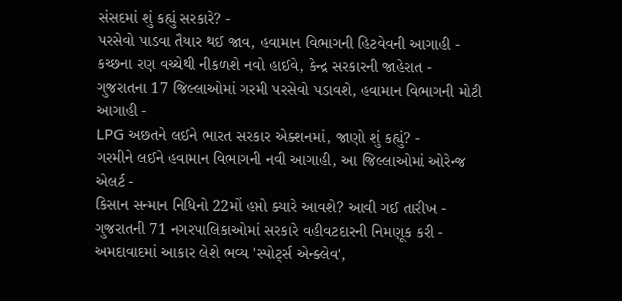સંસદમાં શું કહ્યું સરકારે? -
પરસેવો પાડવા તૈયાર થઈ જાવ, હવામાન વિભાગની હિટવેવની આગાહી -
કચ્છના રણ વચ્ચેથી નીકળશે નવો હાઈવે, કેન્દ્ર સરકારની જાહેરાત -
ગુજરાતના 17 જિલ્લાઓમાં ગરમી પરસેવો પડાવશે, હવામાન વિભાગની મોટી આગાહી -
LPG અછતને લઈને ભારત સરકાર એક્શનમાં, જાણો શું કહ્યું? -
ગરમીને લઈને હવામાન વિભાગની નવી આગાહી, આ જિલ્લાઓમાં ઓરેન્જ એલર્ટ -
કિસાન સન્માન નિધિનો 22મોં હપ્તો ક્યારે આવશે? આવી ગઈ તારીખ -
ગુજરાતની 71 નગરપાલિકાઓમાં સરકારે વહીવટદારની નિમણૂક કરી -
અમદાવાદમાં આકાર લેશે ભવ્ય 'સ્પોર્ટ્સ એન્ક્લેવ',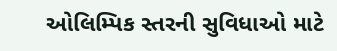ઓલિમ્પિક સ્તરની સુવિધાઓ માટે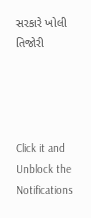સરકારે ખોલી તિજોરી




Click it and Unblock the Notifications